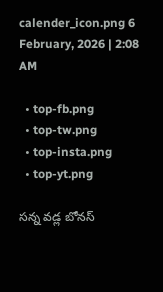calender_icon.png 6 February, 2026 | 2:08 AM

  • top-fb.png
  • top-tw.png
  • top-insta.png
  • top-yt.png

సన్న వడ్ల బోనస్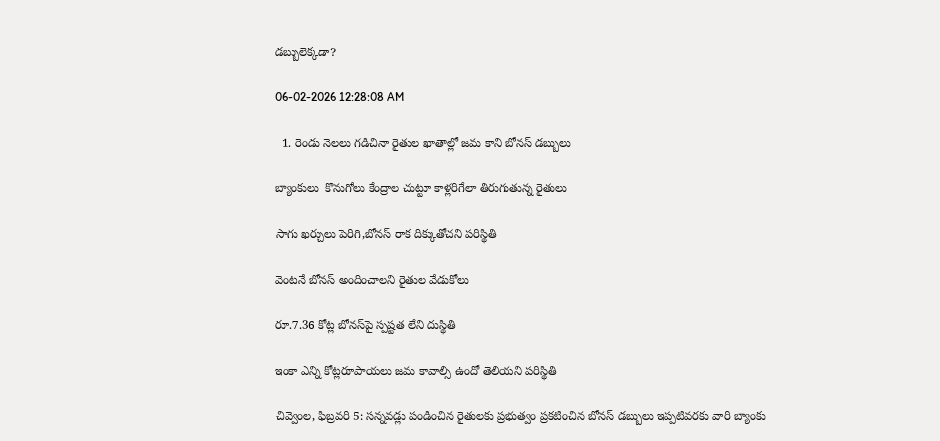డబ్బులెక్కడా?

06-02-2026 12:28:08 AM

  1. రెండు నెలలు గడిచినా రైతుల ఖాతాల్లో జమ కాని బోనస్ డబ్బులు

బ్యాంకులు  కొనుగోలు కేంద్రాల చుట్టూ కాళ్లరిగేలా తిరుగుతున్న రైతులు

సాగు ఖర్చులు పెరిగి,బోనస్ రాక దిక్కుతోచని పరిస్థితి

వెంటనే బోనస్ అందించాలని రైతుల వేడుకోలు

రూ.7.36 కోట్ల బోనస్‌పై స్పష్టత లేని దుస్థితి

ఇంకా ఎన్ని కోట్లరూపాయలు జమ కావాల్సి ఉందో తెలియని పరిస్థితి

చివ్వెంల, ఫిబ్రవరి 5: సన్నవడ్లు పండించిన రైతులకు ప్రభుత్వం ప్రకటించిన బోనస్ డబ్బులు ఇప్పటివరకు వారి బ్యాంకు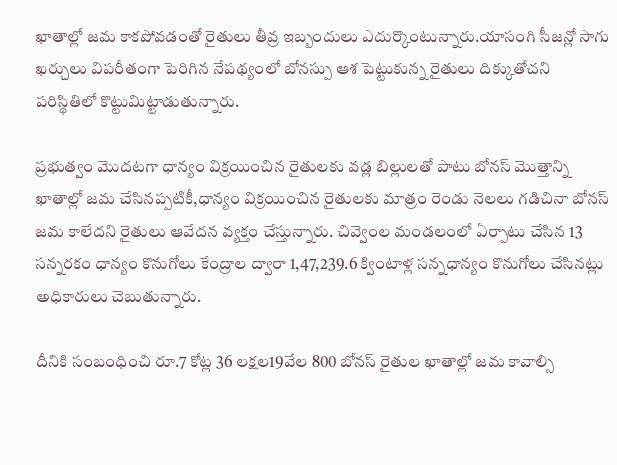ఖాతాల్లో జమ కాకపోవడంతో రైతులు తీవ్ర ఇబ్బందులు ఎదుర్కొంటున్నారు.యాసంగి సీజన్లో సాగు ఖర్చులు విపరీతంగా పెరిగిన నేపథ్యంలో బోనస్పు ఆశ పెట్టుకున్న రైతులు దిక్కుతోచని పరిస్థితిలో కొట్టుమిట్టాడుతున్నారు.

ప్రభుత్వం మొదటగా ధాన్యం విక్రయించిన రైతులకు వడ్ల బిల్లులతో పాటు బోనస్ మొత్తాన్ని ఖాతాల్లో జమ చేసినప్పటికీ,ధాన్యం విక్రయించిన రైతులకు మాత్రం రెండు నెలలు గడిచినా బోనస్ జమ కాలేదని రైతులు ఆవేదన వ్యక్తం చేస్తున్నారు. చివ్వెంల మండలంలో ఏర్పాటు చేసిన 13 సన్నరకం ధాన్యం కొనుగోలు కేంద్రాల ద్వారా 1,47,239.6 క్వింటాళ్ల సన్నధాన్యం కొనుగోలు చేసినట్లు అధికారులు చెబుతున్నారు.

దీనికి సంబంధించి రూ.7 కోట్ల 36 లక్షల19వేల 800 బోనస్ రైతుల ఖాతాల్లో జమ కావాల్సి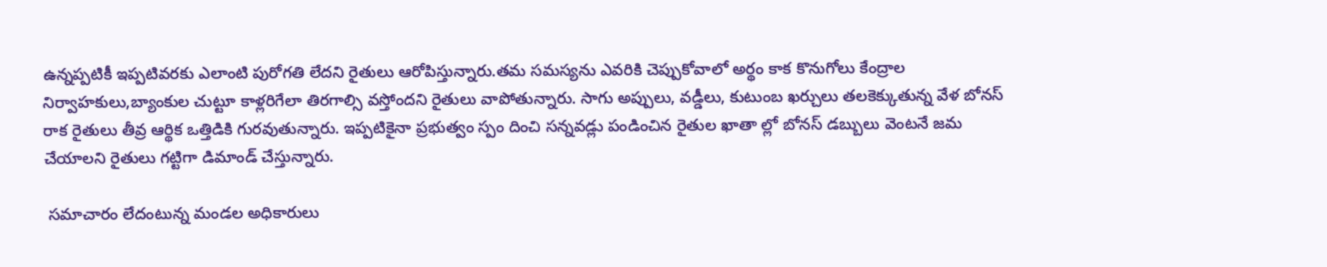ఉన్నప్పటికీ ఇప్పటివరకు ఎలాంటి పురోగతి లేదని రైతులు ఆరోపిస్తున్నారు.తమ సమస్యను ఎవరికి చెప్పుకోవాలో అర్థం కాక కొనుగోలు కేంద్రాల నిర్వాహకులు,బ్యాంకుల చుట్టూ కాళ్లరిగేలా తిరగాల్సి వస్తోందని రైతులు వాపోతున్నారు. సాగు అప్పులు, వడ్డీలు, కుటుంబ ఖర్చులు తలకెక్కుతున్న వేళ బోనస్ రాక రైతులు తీవ్ర ఆర్థిక ఒత్తిడికి గురవుతున్నారు. ఇప్పటికైనా ప్రభుత్వం స్పం దించి సన్నవడ్లు పండించిన రైతుల ఖాతా ల్లో బోనస్ డబ్బులు వెంటనే జమ చేయాలని రైతులు గట్టిగా డిమాండ్ చేస్తున్నారు.

 సమాచారం లేదంటున్న మండల అధికారులు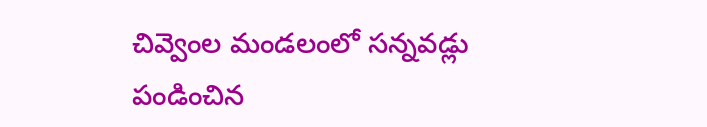చివ్వెంల మండలంలో సన్నవడ్లు పండించిన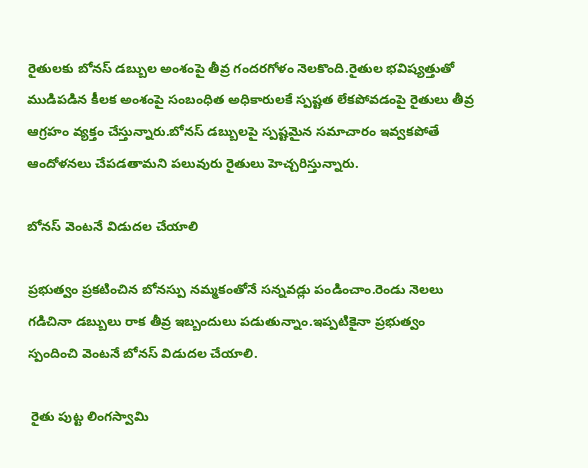రైతులకు బోనస్ డబ్బుల అంశంపై తీవ్ర గందరగోళం నెలకొంది.రైతుల భవిష్యత్తుతో ముడిపడిన కీలక అంశంపై సంబంధిత అధికారులకే స్పష్టత లేకపోవడంపై రైతులు తీవ్ర ఆగ్రహం వ్యక్తం చేస్తున్నారు.బోనస్ డబ్బులపై స్పష్టమైన సమాచారం ఇవ్వకపోతే ఆందోళనలు చేపడతామని పలువురు రైతులు హెచ్చరిస్తున్నారు.

బోనస్ వెంటనే విడుదల చేయాలి

ప్రభుత్వం ప్రకటించిన బోనస్పు నమ్మకంతోనే సన్నవడ్లు పండించాం.రెండు నెలలు గడిచినా డబ్బులు రాక తీవ్ర ఇబ్బందులు పడుతున్నాం.ఇప్పటికైనా ప్రభుత్వం స్పందించి వెంటనే బోనస్ విడుదల చేయాలి.

 రైతు పుట్ట లింగస్వామి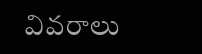వివరాలు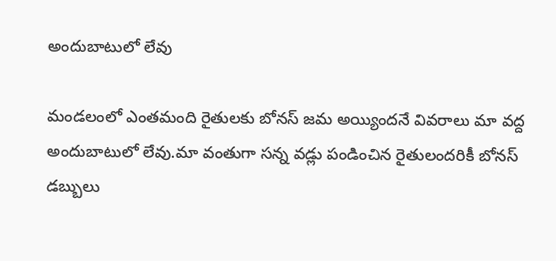అందుబాటులో లేవు

మండలంలో ఎంతమంది రైతులకు బోనస్ జమ అయ్యిందనే వివరాలు మా వద్ద అందుబాటులో లేవు.మా వంతుగా సన్న వడ్లు పండించిన రైతులందరికీ బోనస్ డబ్బులు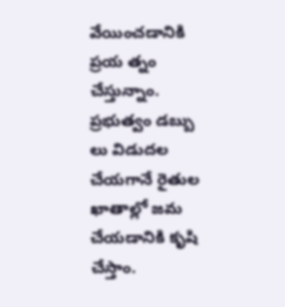వేయించడానికి ప్రయ త్నం చేస్తున్నాం. ప్రభుత్వం డబ్బు లు విడుదల చేయగానే రైతుల ఖాతాల్లో జమ చేయడానికి కృషి చేస్తాం.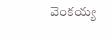వెంకయ్య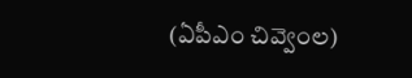(ఏపీఎం చివ్వెంల)